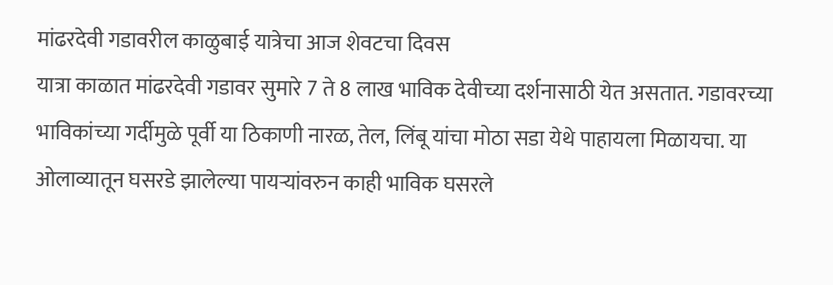मांढरदेवी गडावरील काळुबाई यात्रेचा आज शेवटचा दिवस
यात्रा काळात मांढरदेवी गडावर सुमारे 7 ते 8 लाख भाविक देवीच्या दर्शनासाठी येत असतात. गडावरच्या भाविकांच्या गर्दीमुळे पूर्वी या ठिकाणी नारळ, तेल, लिंबू यांचा मोठा सडा येथे पाहायला मिळायचा. या ओलाव्यातून घसरडे झालेल्या पायऱ्यांवरुन काही भाविक घसरले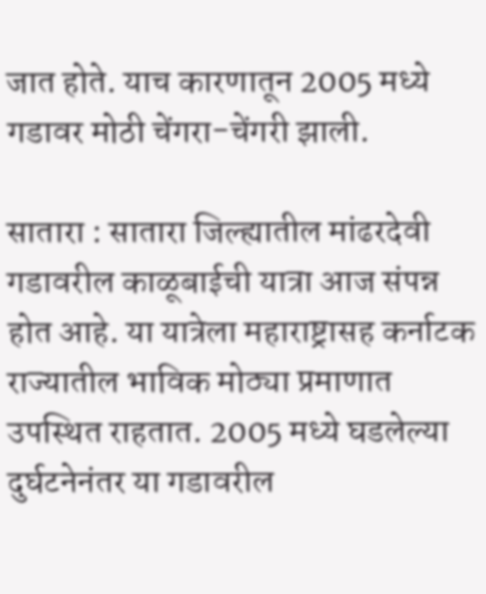जात होते. याच कारणातून 2005 मध्ये गडावर मोठी चेंगरा-चेंगरी झाली.

सातारा : सातारा जिल्ह्यातील मांढरदेवी गडावरील काळूबाईची यात्रा आज संपन्न होत आहे. या यात्रेला महाराष्ट्रासह कर्नाटक राज्यातील भाविक मोठ्या प्रमाणात उपस्थित राहतात. 2005 मध्ये घडलेल्या दुर्घटनेनंतर या गडावरील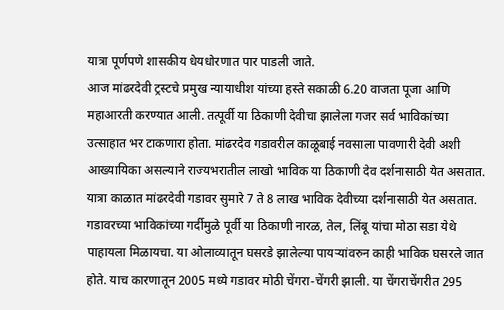यात्रा पूर्णपणे शासकीय धेयधोरणात पार पाडली जाते.
आज मांढरदेवी ट्रस्टचे प्रमुख न्यायाधीश यांच्या हस्ते सकाळी 6.20 वाजता पूजा आणि महाआरती करण्यात आली. तत्पूर्वी या ठिकाणी देवीचा झालेला गजर सर्व भाविकांच्या उत्साहात भर टाकणारा होता. मांढरदेव गडावरील काळूबाई नवसाला पावणारी देवी अशी आख्यायिका असल्याने राज्यभरातील लाखो भाविक या ठिकाणी देव दर्शनासाठी येत असतात.
यात्रा काळात मांढरदेवी गडावर सुमारे 7 ते 8 लाख भाविक देवीच्या दर्शनासाठी येत असतात. गडावरच्या भाविकांच्या गर्दीमुळे पूर्वी या ठिकाणी नारळ, तेल, लिंबू यांचा मोठा सडा येथे पाहायला मिळायचा. या ओलाव्यातून घसरडे झालेल्या पायऱ्यांवरुन काही भाविक घसरले जात होते. याच कारणातून 2005 मध्ये गडावर मोठी चेंगरा-चेंगरी झाली. या चेंगराचेंगरीत 295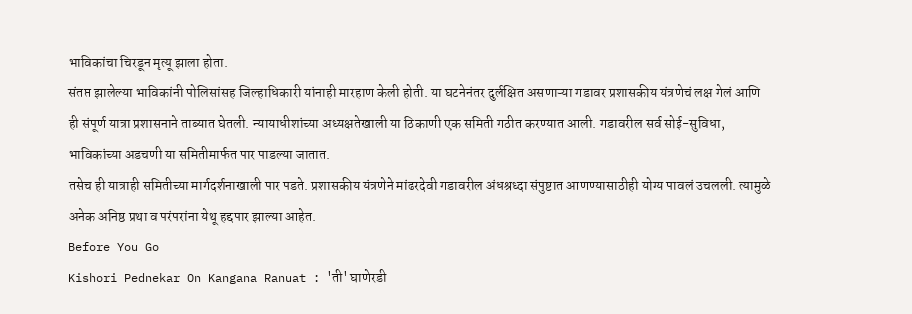भाविकांचा चिरडून मृत्यू झाला होता.
संतप्त झालेल्या भाविकांनी पोलिसांसह जिल्हाधिकारी यांनाही मारहाण केली होती. या घटनेनंतर दुर्लक्षित असणाऱ्या गडावर प्रशासकीय यंत्रणेचं लक्ष गेलं आणि ही संपूर्ण यात्रा प्रशासनाने ताब्यात घेतली. न्यायाधीशांच्या अध्यक्षतेखाली या ठिकाणी एक समिती गठीत करण्यात आली. गडावरील सर्व सोई-सुविधा, भाविकांच्या अडचणी या समितीमार्फत पार पाडल्या जातात.
तसेच ही यात्राही समितीच्या मार्गदर्शनाखाली पार पडते. प्रशासकीय यंत्रणेने मांढरदेवी गडावरील अंधश्रध्दा संपुष्टात आणण्यासाठीही योग्य पावलं उचलली. त्यामुळे अनेक अनिष्ठ प्रथा व परंपरांना येथू हद्दपार झाल्या आहेत.
Before You Go
Kishori Pednekar On Kangana Ranuat : 'ती' घाणेरडी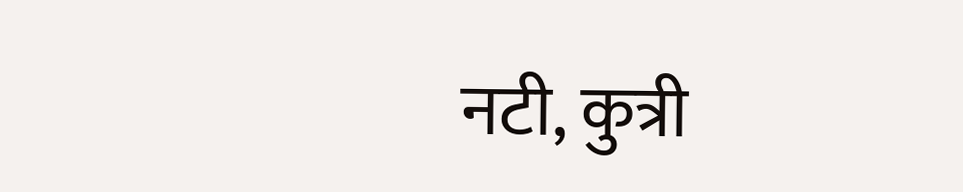नटी, कुत्री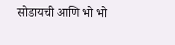सोडायची आणि भो भो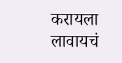करायला लावायचं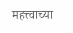महत्त्वाच्या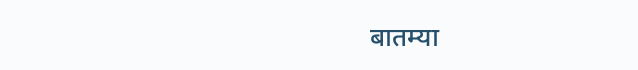बातम्या